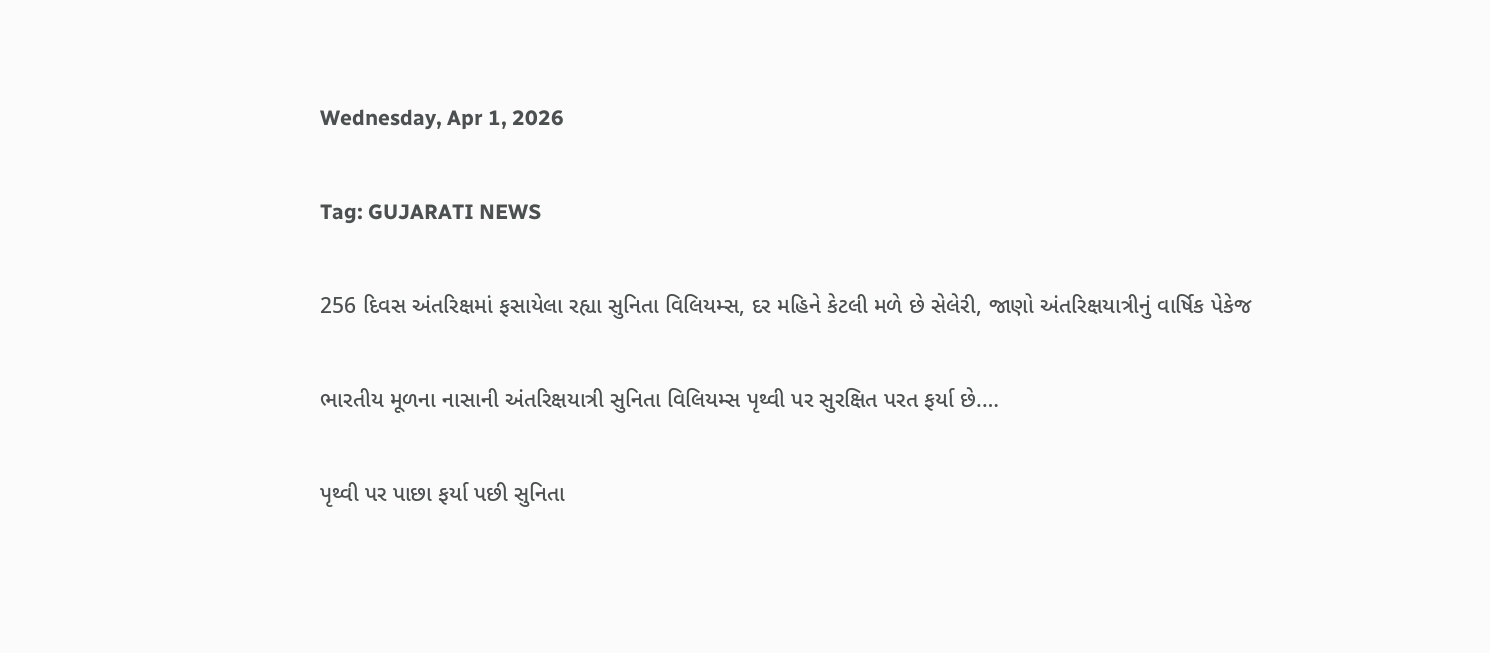Wednesday, Apr 1, 2026

Tag: GUJARATI NEWS

256 દિવસ અંતરિક્ષમાં ફસાયેલા રહ્યા સુનિતા વિલિયમ્સ, દર મહિને કેટલી મળે છે સેલેરી, જાણો અંતરિક્ષયાત્રીનું વાર્ષિક પેકેજ

ભારતીય મૂળના નાસાની અંતરિક્ષયાત્રી સુનિતા વિલિયમ્સ પૃથ્વી પર સુરક્ષિત પરત ફર્યા છે.…

પૃથ્વી પર પાછા ફર્યા પછી સુનિતા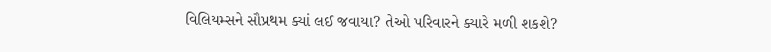વિલિયમ્સને સૌપ્રથમ ક્યાં લઈ જવાયા? તેઓ પરિવારને ક્યારે મળી શકશે?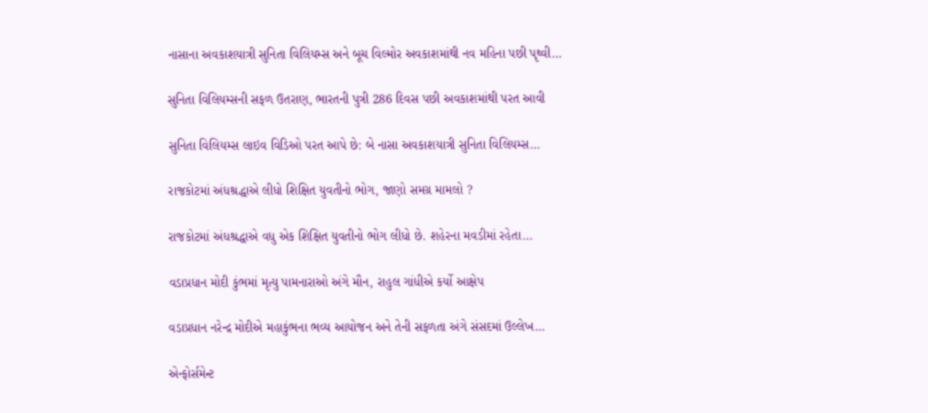નાસાના અવકાશયાત્રી સુનિતા વિલિયમ્સ અને બૂચ વિલ્મોર અવકાશમાંથી નવ મહિના પછી પૃથ્વી…

સુનિતા વિલિયમ્સની સફળ ઉતરાણ, ભારતની પુત્રી 286 દિવસ પછી અવકાશમાંથી પરત આવી

સુનિતા વિલિયમ્સ લાઇવ વિડિઓ પરત આપે છે: બે નાસા અવકાશયાત્રી સુનિતા વિલિયમ્સ…

રાજકોટમાં અંધશ્રદ્ધાએ લીધો શિક્ષિત યુવતીનો ભોગ, જાણો સમગ્ર મામલો ?

રાજકોટમાં અંધશ્રદ્ધાએ વધુ એક શિક્ષિત યુવતીનો ભોગ લીધો છે. શહેરના મવડીમાં રહેતા…

વડાપ્રધાન મોદી કુંભમાં મૃત્યુ પામનારાઓ અંગે મૌન, રાહુલ ગાંધીએ કર્યો આક્ષેપ

વડાપ્રધાન નરેન્દ્ર મોદીએ મહાકુંભના ભવ્ય આયોજન અને તેની સફળતા અંગે સંસદમાં ઉલ્લેખ…

એન્ફોર્સમેન્ટ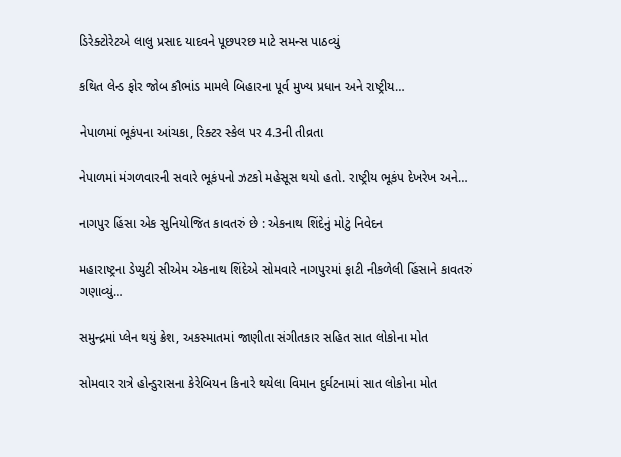ડિરેક્ટોરેટએ લાલુ પ્રસાદ યાદવને પૂછપરછ માટે સમન્સ પાઠવ્યું

કથિત લેન્ડ ફોર જોબ કૌભાંડ મામલે બિહારના પૂર્વ મુખ્ય પ્રધાન અને રાષ્ટ્રીય…

નેપાળમાં ભૂકંપના આંચકા, રિક્ટર સ્કેલ પર 4.3ની તીવ્રતા

નેપાળમાં મંગળવારની સવારે ભૂકંપનો ઝટકો મહેસૂસ થયો હતો. રાષ્ટ્રીય ભૂકંપ દેખરેખ અને…

નાગપુર હિંસા એક સુનિયોજિત કાવતરું છે : એકનાથ શિંદેનું મોટું નિવેદન

મહારાષ્ટ્રના ડેપ્યુટી સીએમ એકનાથ શિંદેએ સોમવારે નાગપુરમાં ફાટી નીકળેલી હિંસાને કાવતરું ગણાવ્યું…

સમુન્દ્રમાં પ્લેન થયું ક્રેશ, અકસ્માતમાં જાણીતા સંગીતકાર સહિત સાત લોકોના મોત

સોમવાર રાત્રે હોન્ડુરાસના કેરેબિયન કિનારે થયેલા વિમાન દુર્ઘટનામાં સાત લોકોના મોત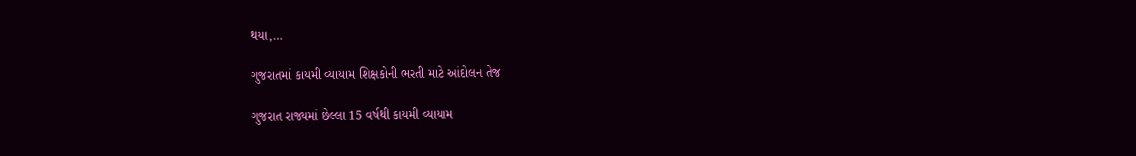થયા,…

ગુજરાતમાં કાયમી વ્યાયામ શિક્ષકોની ભરતી માટે આંદોલન તેજ

ગુજરાત રાજ્યમાં છેલ્લા 15 વર્ષથી કાયમી વ્યાયામ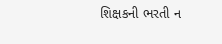શિક્ષકની ભરતી ન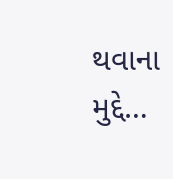થવાના મુદ્દે…